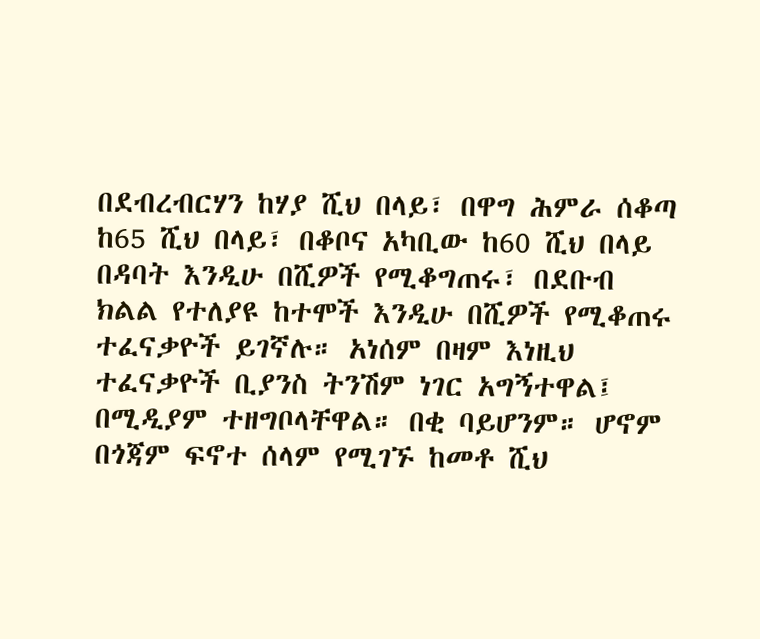በደብረብርሃን ከሃያ ሺህ በላይ፣ በዋግ ሕምራ ሰቆጣ ከ65 ሺህ በላይ፣ በቆቦና አካቢው ከ60 ሺህ በላይ በዳባት እንዲሁ በሺዎች የሚቆግጠሩ፣ በደቡብ ክልል የተለያዩ ከተሞች እንዲሁ በሺዎች የሚቆጠሩ ተፈናቃዮች ይገኛሉ። አነሰም በዛም እነዚህ ተፈናቃዮች ቢያንስ ትንሽም ነገር አግኝተዋል፤ በሚዲያም ተዘግቦላቸዋል። በቂ ባይሆንም። ሆኖም በጎጃም ፍኖተ ሰላም የሚገኙ ከመቶ ሺህ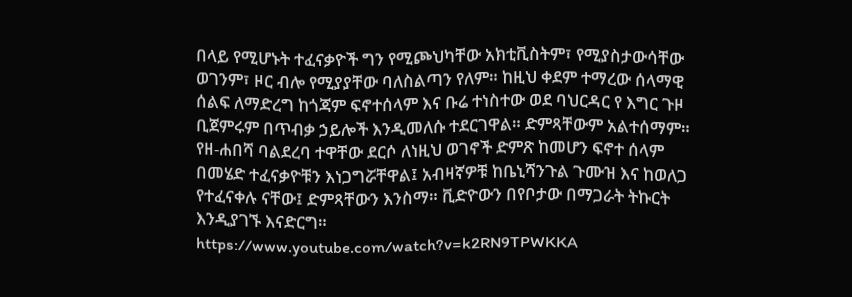በላይ የሚሆኑት ተፈናቃዮች ግን የሚጮህካቸው አክቲቪስትም፣ የሚያስታውሳቸው ወገንም፣ ዞር ብሎ የሚያያቸው ባለስልጣን የለም። ከዚህ ቀደም ተማረው ሰላማዊ ሰልፍ ለማድረግ ከጎጃም ፍኖተሰላም እና ቡሬ ተነስተው ወደ ባህርዳር የ እግር ጉዞ ቢጀምሩም በጥብቃ ኃይሎች እንዲመለሱ ተደርገዋል። ድምጻቸውም አልተሰማም። የዘ-ሐበሻ ባልደረባ ተዋቸው ደርሶ ለነዚህ ወገኖች ድምጽ ከመሆን ፍኖተ ሰላም በመሄድ ተፈናቃዮቹን እነጋግሯቸዋል፤ አብዛኛዎቹ ከቤኒሻንጉል ጉሙዝ እና ከወለጋ የተፈናቀሉ ናቸው፤ ድምጻቸውን እንስማ። ቪድዮውን በየቦታው በማጋራት ትኩርት እንዲያገኙ እናድርግ።
https://www.youtube.com/watch?v=k2RN9TPWKKA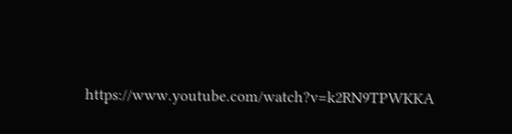https://www.youtube.com/watch?v=k2RN9TPWKKA